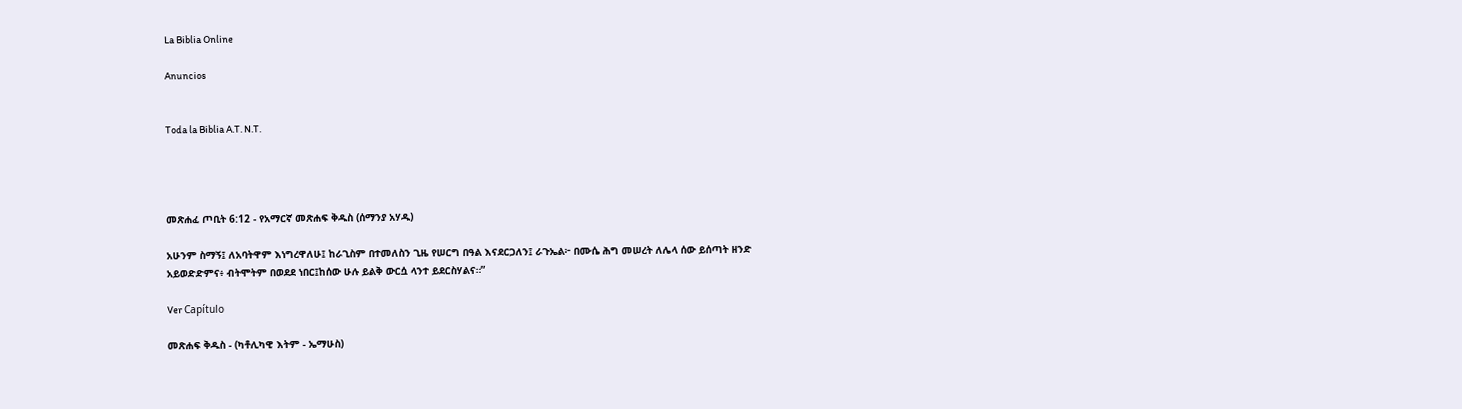La Biblia Online

Anuncios


Toda la Biblia A.T. N.T.




መጽሐፈ ጦቢት 6:12 - የአማርኛ መጽሐፍ ቅዱስ (ሰማንያ አሃዱ)

አሁንም ስማኝ፤ ለአባትዋም እነግረዋለሁ፤ ከራጊስም በተመለስን ጊዜ የሠርግ በዓል እናደርጋለን፤ ራጉኤል፦ በሙሴ ሕግ መሠረት ለሌላ ሰው ይሰጣት ዘንድ አይወድድምና፥ ብትሞትም በወደደ ነበር፤ከሰው ሁሉ ይልቅ ውርሷ ላንተ ይደርስሃልና።”

Ver Capítulo

መጽሐፍ ቅዱስ - (ካቶሊካዊ እትም - ኤማሁስ)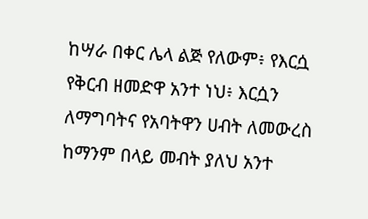ከሣራ በቀር ሌላ ልጅ የለውም፥ የእርሷ የቅርብ ዘመድዋ አንተ ነህ፥ እርሷን ለማግባትና የአባትዋን ሀብት ለመውረስ ከማንም በላይ መብት ያለህ አንተ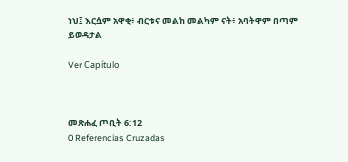ነህ፤ እርሷም አዋቂ፥ ብርቱና መልከ መልካም ናት፥ አባትዋም በጣም ይወዳታል

Ver Capítulo



መጽሐፈ ጦቢት 6:12
0 Referencias Cruzadas